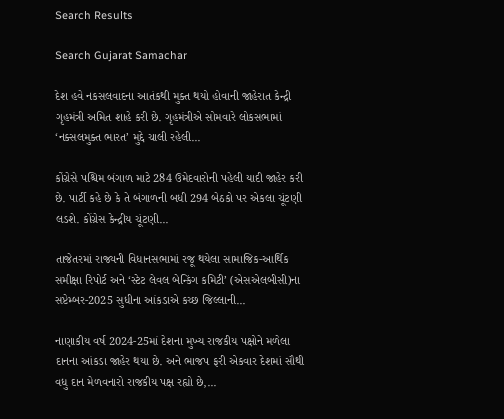Search Results

Search Gujarat Samachar

દેશ હવે નકસલવાદના આતંકથી મુક્ત થયો હોવાની જાહેરાત કેન્દ્રી ગૃહમંત્રી અમિત શાહે કરી છે. ગૃહમંત્રીએ સોમવારે લોકસભામાં ‘નક્સલમુક્ત ભારત’ મુદ્દે ચાલી રહેલી...

કોંગ્રેસે પશ્ચિમ બંગાળ માટે 284 ઉમેદવારોની પહેલી યાદી જાહેર કરી છે. પાર્ટી કહે છે કે તે બંગાળની બધી 294 બેઠકો પર એકલા ચૂંટણી લડશે. કોંગ્રેસ કેન્દ્રીય ચૂંટણી...

તાજેતરમાં રાજ્યની વિધાનસભામાં રજૂ થયેલા સામાજિક-આર્થિક સમીક્ષા રિપોર્ટ અને ‘સ્ટેટ લેવલ બેન્કિંગ કમિટી’ (એસએલબીસી)ના સપ્ટેમ્બર-2025 સુધીના આંકડાએ કચ્છ જિલ્લાની...

નાણાકીય વર્ષ 2024-25માં દેશના મુખ્ય રાજકીય પક્ષોને મળેલા દાનના આંકડા જાહેર થયા છે. અને ભાજપ ફરી એકવાર દેશમાં સૌથી વધુ દાન મેળવનારો રાજકીય પક્ષ રહ્યો છે,...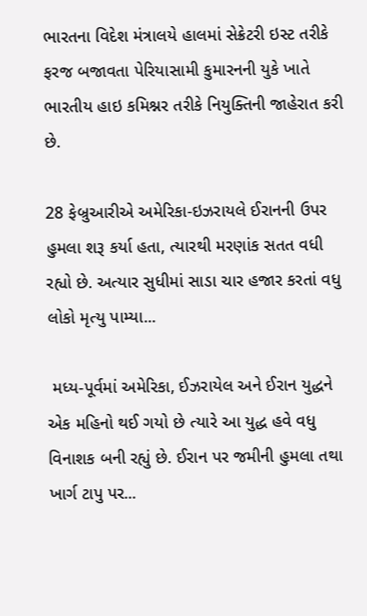ભારતના વિદેશ મંત્રાલયે હાલમાં સેક્રેટરી ઇસ્ટ તરીકે ફરજ બજાવતા પેરિયાસામી કુમારનની યુકે ખાતે ભારતીય હાઇ કમિશ્નર તરીકે નિયુક્તિની જાહેરાત કરી છે.

28 ફેબ્રુઆરીએ અમેરિકા-ઇઝરાયલે ઈરાનની ઉપર હુમલા શરૂ કર્યા હતા, ત્યારથી મરણાંક સતત વધી રહ્યો છે. અત્યાર સુધીમાં સાડા ચાર હજાર કરતાં વધુ લોકો મૃત્યુ પામ્યા...

 મધ્ય-પૂર્વમાં અમેરિકા, ઈઝરાયેલ અને ઈરાન યુદ્ધને એક મહિનો થઈ ગયો છે ત્યારે આ યુદ્ધ હવે વધુ વિનાશક બની રહ્યું છે. ઈરાન પર જમીની હુમલા તથા ખાર્ગ ટાપુ પર...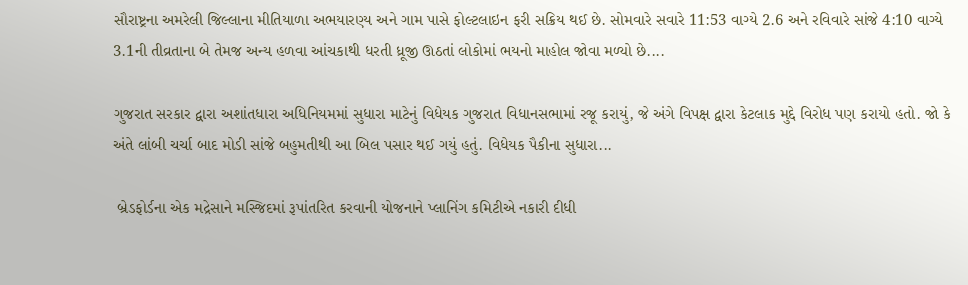સૌરાષ્ટ્રના અમરેલી જિલ્લાના મીતિયાળા અભયારણ્ય અને ગામ પાસે ફોલ્ટલાઇન ફરી સક્રિય થઈ છે. સોમવારે સવારે 11:53 વાગ્યે 2.6 અને રવિવારે સાંજે 4:10 વાગ્યે 3.1ની તીવ્રતાના બે તેમજ અન્ય હળવા આંચકાથી ધરતી ધ્રૂજી ઊઠતાં લોકોમાં ભયનો માહોલ જોવા મળ્યો છે....

ગુજરાત સરકાર દ્વારા અશાંતધારા અધિનિયમમાં સુધારા માટેનું વિધેયક ગુજરાત વિધાનસભામાં રજૂ કરાયું, જે અંગે વિપક્ષ દ્વારા કેટલાક મુદ્દે વિરોધ પણ કરાયો હતો. જો કે અંતે લાંબી ચર્ચા બાદ મોડી સાંજે બહુમતીથી આ બિલ પસાર થઈ ગયું હતું. વિધેયક પૈકીના સુધારા...

 બ્રેડફોર્ડના એક મદ્રેસાને મસ્જિદમાં રૂપાંતરિત કરવાની યોજનાને પ્લાનિંગ કમિટીએ નકારી દીધી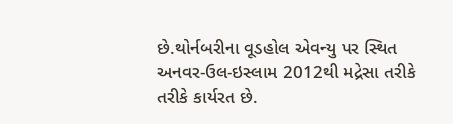છે.થોર્નબરીના વૂડહોલ એવન્યુ પર સ્થિત અનવર-ઉલ-ઇસ્લામ 2012થી મદ્રેસા તરીકે તરીકે કાર્યરત છે.